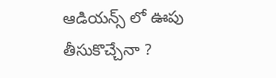ఆడియన్స్ లో ఊపు తీసుకొచ్చేనా ?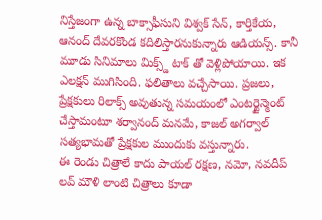నిస్తేజంగా ఉన్న బాక్సాఫీసుని విశ్వక్ సేన్, కార్తికేయ, ఆనంద్ దేవరకొండ కదిలిస్తారనుకున్నారు ఆడియన్స్. కానీ మూడు సినిమాలు మిక్స్డ్ టాక్ తో వెళ్లిపోయాయి. ఇక ఎలక్షన్ ముగిసింది. ఫలితాలు వచ్చేసాయి. ప్రజలు, ప్రేక్షకులు రిలాక్స్ అవుతున్న సమయంలో ఎంటర్టైన్మెంట్ చేస్తామంటూ శర్వానంద్ మనమే, కాజల్ అగర్వాల్ సత్యభామతో ప్రేక్షకుల ముందుకు వస్తున్నారు.
ఈ రెండు చిత్రాలే కాదు పాయల్ రక్షణ, నమో, నవదీప్ లవ్ మౌళి లాంటి చిత్రాలు కూడా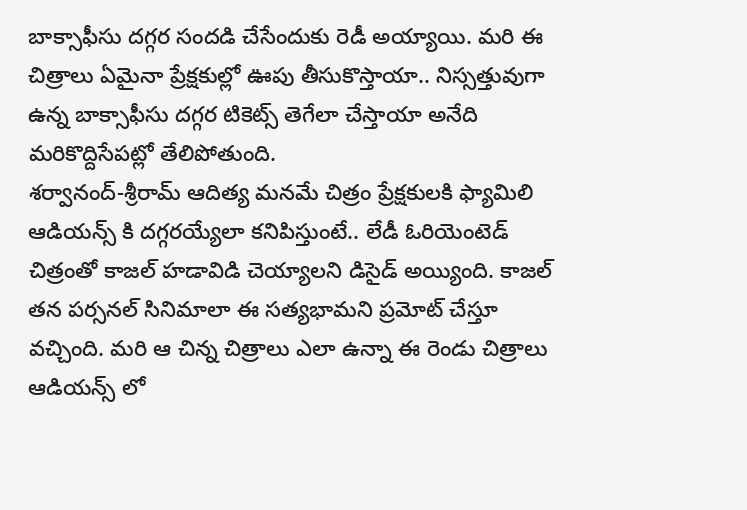బాక్సాఫీసు దగ్గర సందడి చేసేందుకు రెడీ అయ్యాయి. మరి ఈ చిత్రాలు ఏమైనా ప్రేక్షకుల్లో ఊపు తీసుకొస్తాయా.. నిస్సత్తువుగా ఉన్న బాక్సాఫీసు దగ్గర టికెట్స్ తెగేలా చేస్తాయా అనేది మరికొద్దిసేపట్లో తేలిపోతుంది.
శర్వానంద్-శ్రీరామ్ ఆదిత్య మనమే చిత్రం ప్రేక్షకులకి ఫ్యామిలి ఆడియన్స్ కి దగ్గరయ్యేలా కనిపిస్తుంటే.. లేడీ ఓరియెంటెడ్ చిత్రంతో కాజల్ హడావిడి చెయ్యాలని డిసైడ్ అయ్యింది. కాజల్ తన పర్సనల్ సినిమాలా ఈ సత్యభామని ప్రమోట్ చేస్తూ వచ్చింది. మరి ఆ చిన్న చిత్రాలు ఎలా ఉన్నా ఈ రెండు చిత్రాలు ఆడియన్స్ లో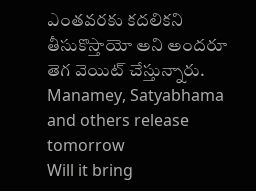ఎంతవరకు కదలికని తీసుకొస్తాయో అని అందరూ తెగ వెయిట్ చేస్తున్నారు.
Manamey, Satyabhama and others release tomorrow
Will it bring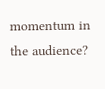momentum in the audience?